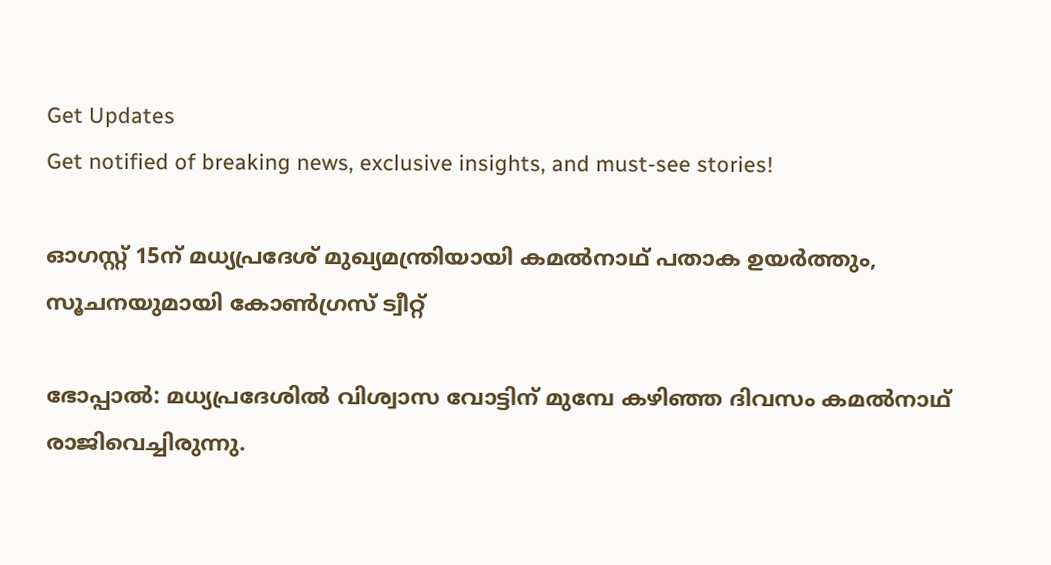Get Updates
Get notified of breaking news, exclusive insights, and must-see stories!

ഓഗസ്റ്റ് 15ന് മധ്യപ്രദേശ് മുഖ്യമന്ത്രിയായി കമല്‍നാഥ് പതാക ഉയര്‍ത്തും, സൂചനയുമായി കോണ്‍ഗ്രസ് ട്വീറ്റ്

ഭോപ്പാല്‍: മധ്യപ്രദേശില്‍ വിശ്വാസ വോട്ടിന് മുമ്പേ കഴിഞ്ഞ ദിവസം കമല്‍നാഥ് രാജിവെച്ചിരുന്നു.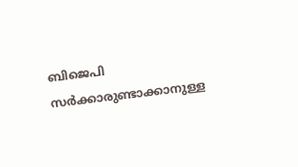ബിജെപി സര്‍ക്കാരുണ്ടാക്കാനുള്ള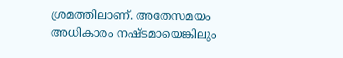ശ്രമത്തിലാണ്. അതേസമയം അധികാരം നഷ്ടമായെങ്കിലും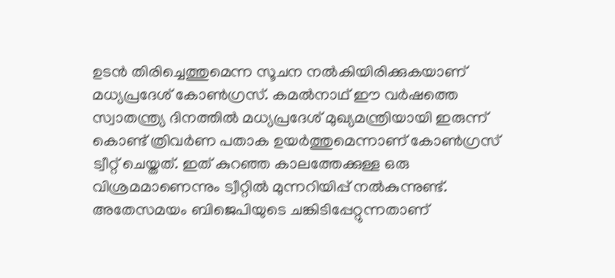ഉടന്‍ തിരിച്ചെത്തുമെന്ന സൂചന നല്‍കിയിരിക്കുകയാണ് മധ്യപ്രദേശ് കോണ്‍ഗ്രസ്. കമല്‍നാഥ് ഈ വര്‍ഷത്തെ സ്വാതന്ത്ര്യ ദിനത്തില്‍ മധ്യപ്രദേശ് മുഖ്യമന്ത്രിയായി ഇരുന്ന് കൊണ്ട് ത്രിവര്‍ണ പതാക ഉയര്‍ത്തുമെന്നാണ് കോണ്‍ഗ്രസ് ട്വീറ്റ് ചെയ്തത്. ഇത് കുറഞ്ഞ കാലത്തേക്കുള്ള ഒരു വിശ്രമമാണെന്നും ട്വീറ്റില്‍ മുന്നറിയിപ്പ് നല്‍കുന്നുണ്ട്. അതേസമയം ബിജെപിയുടെ ചങ്കിടിപ്പേറ്റുന്നതാണ്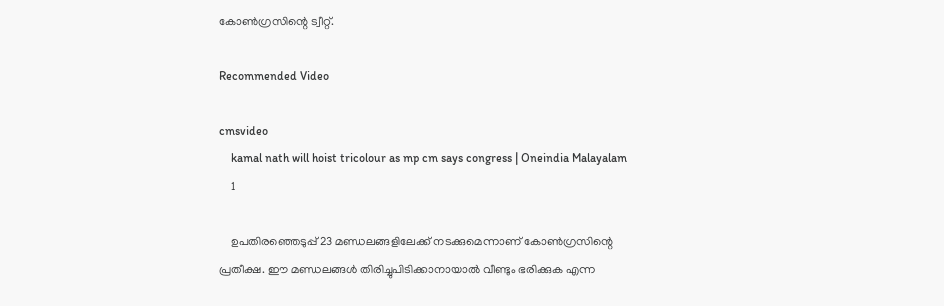കോണ്‍ഗ്രസിന്റെ ട്വീറ്റ്.

Recommended Video

cmsvideo
    kamal nath will hoist tricolour as mp cm says congress | Oneindia Malayalam
    1

    ഉപതിരഞ്ഞെടുപ്പ് 23 മണ്ഡലങ്ങളിലേക്ക് നടക്കുമെന്നാണ് കോണ്‍ഗ്രസിന്റെ പ്രതീക്ഷ. ഈ മണ്ഡലങ്ങള്‍ തിരിച്ചുപിടിക്കാനായാല്‍ വീണ്ടും ഭരിക്കുക എന്ന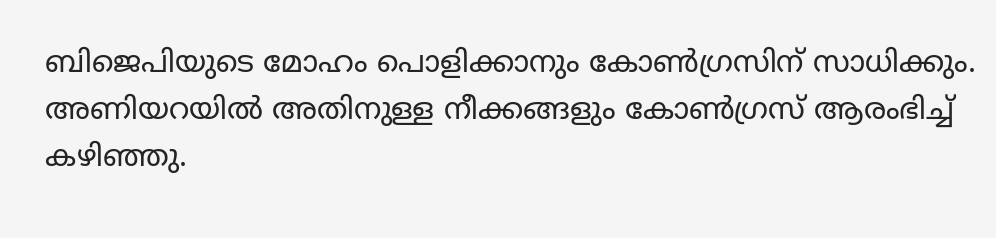ബിജെപിയുടെ മോഹം പൊളിക്കാനും കോണ്‍ഗ്രസിന് സാധിക്കും. അണിയറയില്‍ അതിനുള്ള നീക്കങ്ങളും കോണ്‍ഗ്രസ് ആരംഭിച്ച് കഴിഞ്ഞു.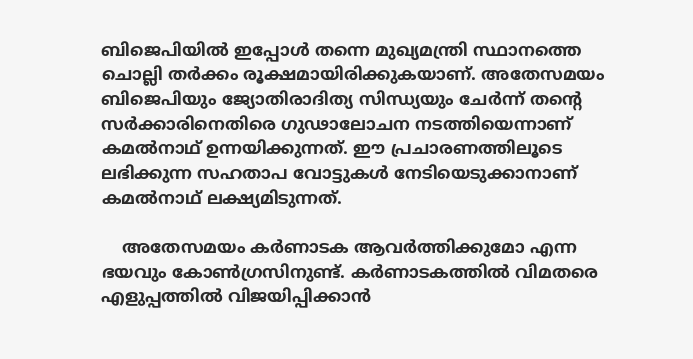ബിജെപിയില്‍ ഇപ്പോള്‍ തന്നെ മുഖ്യമന്ത്രി സ്ഥാനത്തെ ചൊല്ലി തര്‍ക്കം രൂക്ഷമായിരിക്കുകയാണ്. അതേസമയം ബിജെപിയും ജ്യോതിരാദിത്യ സിന്ധ്യയും ചേര്‍ന്ന് തന്റെ സര്‍ക്കാരിനെതിരെ ഗുഢാലോചന നടത്തിയെന്നാണ് കമല്‍നാഥ് ഉന്നയിക്കുന്നത്. ഈ പ്രചാരണത്തിലൂടെ ലഭിക്കുന്ന സഹതാപ വോട്ടുകള്‍ നേടിയെടുക്കാനാണ് കമല്‍നാഥ് ലക്ഷ്യമിടുന്നത്.

    അതേസമയം കര്‍ണാടക ആവര്‍ത്തിക്കുമോ എന്ന ഭയവും കോണ്‍ഗ്രസിനുണ്ട്. കര്‍ണാടകത്തില്‍ വിമതരെ എളുപ്പത്തില്‍ വിജയിപ്പിക്കാന്‍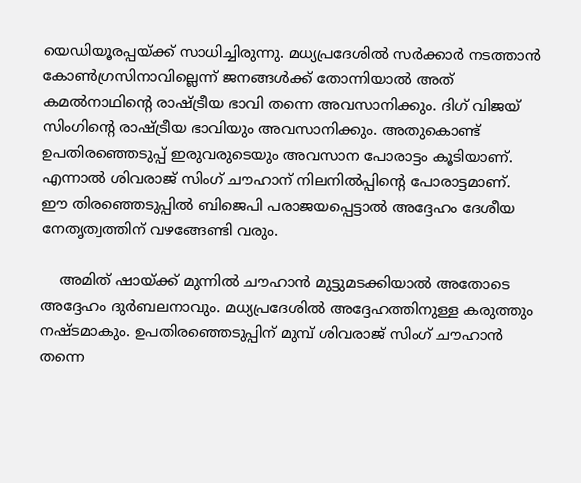യെഡിയൂരപ്പയ്ക്ക് സാധിച്ചിരുന്നു. മധ്യപ്രദേശില്‍ സര്‍ക്കാര്‍ നടത്താന്‍ കോണ്‍ഗ്രസിനാവില്ലെന്ന് ജനങ്ങള്‍ക്ക് തോന്നിയാല്‍ അത് കമല്‍നാഥിന്റെ രാഷ്ട്രീയ ഭാവി തന്നെ അവസാനിക്കും. ദിഗ് വിജയ് സിംഗിന്റെ രാഷ്ട്രീയ ഭാവിയും അവസാനിക്കും. അതുകൊണ്ട് ഉപതിരഞ്ഞെടുപ്പ് ഇരുവരുടെയും അവസാന പോരാട്ടം കൂടിയാണ്. എന്നാല്‍ ശിവരാജ് സിംഗ് ചൗഹാന് നിലനില്‍പ്പിന്റെ പോരാട്ടമാണ്. ഈ തിരഞ്ഞെടുപ്പില്‍ ബിജെപി പരാജയപ്പെട്ടാല്‍ അദ്ദേഹം ദേശീയ നേതൃത്വത്തിന് വഴങ്ങേണ്ടി വരും.

    അമിത് ഷായ്ക്ക് മുന്നില്‍ ചൗഹാന്‍ മുട്ടുമടക്കിയാല്‍ അതോടെ അദ്ദേഹം ദുര്‍ബലനാവും. മധ്യപ്രദേശില്‍ അദ്ദേഹത്തിനുള്ള കരുത്തും നഷ്ടമാകും. ഉപതിരഞ്ഞെടുപ്പിന് മുമ്പ് ശിവരാജ് സിംഗ് ചൗഹാന്‍ തന്നെ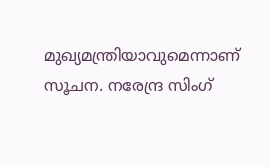മുഖ്യമന്ത്രിയാവുമെന്നാണ് സൂചന. നരേന്ദ്ര സിംഗ്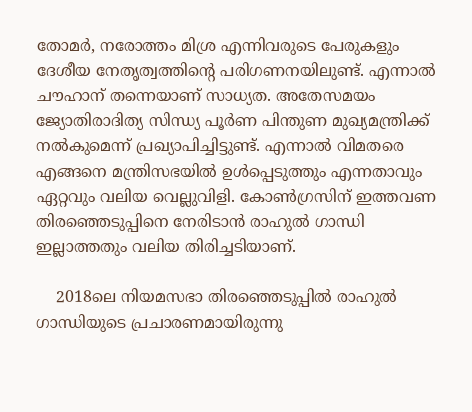തോമര്‍, നരോത്തം മിശ്ര എന്നിവരുടെ പേരുകളും ദേശീയ നേതൃത്വത്തിന്റെ പരിഗണനയിലുണ്ട്. എന്നാല്‍ ചൗഹാന് തന്നെയാണ് സാധ്യത. അതേസമയം ജ്യോതിരാദിത്യ സിന്ധ്യ പൂര്‍ണ പിന്തുണ മുഖ്യമന്ത്രിക്ക് നല്‍കുമെന്ന് പ്രഖ്യാപിച്ചിട്ടുണ്ട്. എന്നാല്‍ വിമതരെ എങ്ങനെ മന്ത്രിസഭയില്‍ ഉള്‍പ്പെടുത്തും എന്നതാവും ഏറ്റവും വലിയ വെല്ലുവിളി. കോണ്‍ഗ്രസിന് ഇത്തവണ തിരഞ്ഞെടുപ്പിനെ നേരിടാന്‍ രാഹുല്‍ ഗാന്ധി ഇല്ലാത്തതും വലിയ തിരിച്ചടിയാണ്.

    2018ലെ നിയമസഭാ തിരഞ്ഞെടുപ്പില്‍ രാഹുല്‍ ഗാന്ധിയുടെ പ്രചാരണമായിരുന്നു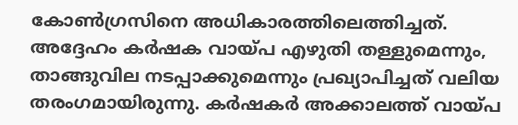കോണ്‍ഗ്രസിനെ അധികാരത്തിലെത്തിച്ചത്. അദ്ദേഹം കര്‍ഷക വായ്പ എഴുതി തള്ളുമെന്നും, താങ്ങുവില നടപ്പാക്കുമെന്നും പ്രഖ്യാപിച്ചത് വലിയ തരംഗമായിരുന്നു. കര്‍ഷകര്‍ അക്കാലത്ത് വായ്പ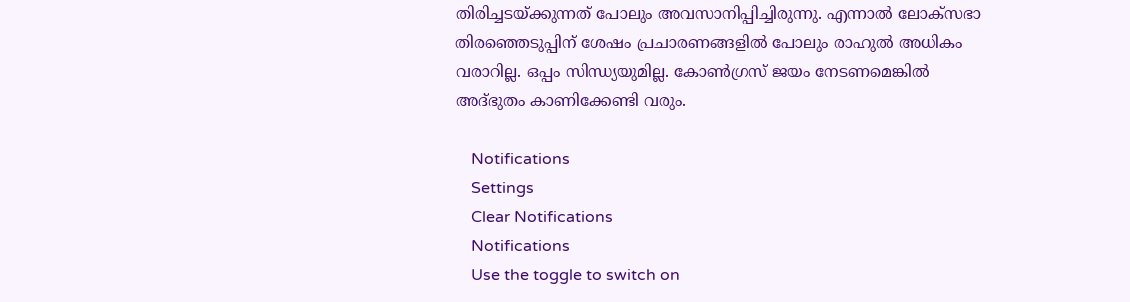തിരിച്ചടയ്ക്കുന്നത് പോലും അവസാനിപ്പിച്ചിരുന്നു. എന്നാല്‍ ലോക്‌സഭാ തിരഞ്ഞെടുപ്പിന് ശേഷം പ്രചാരണങ്ങളില്‍ പോലും രാഹുല്‍ അധികം വരാറില്ല. ഒപ്പം സിന്ധ്യയുമില്ല. കോണ്‍ഗ്രസ് ജയം നേടണമെങ്കില്‍ അദ്ഭുതം കാണിക്കേണ്ടി വരും.

    Notifications
    Settings
    Clear Notifications
    Notifications
    Use the toggle to switch on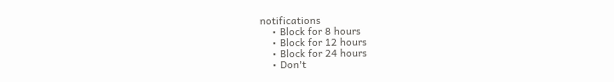notifications
    • Block for 8 hours
    • Block for 12 hours
    • Block for 24 hours
    • Don't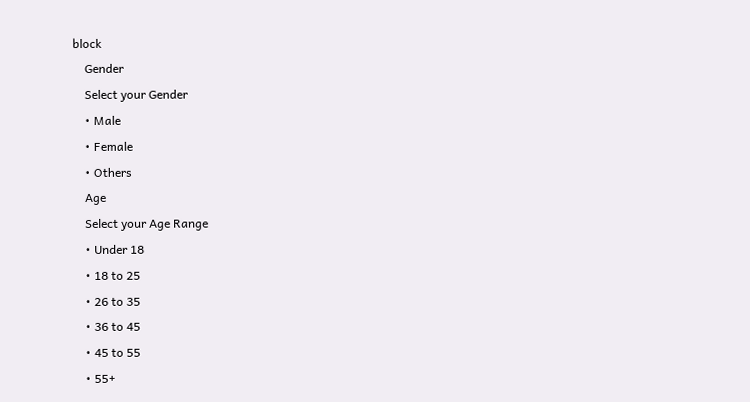block
    Gender
    Select your Gender
    • Male
    • Female
    • Others
    Age
    Select your Age Range
    • Under 18
    • 18 to 25
    • 26 to 35
    • 36 to 45
    • 45 to 55
    • 55+